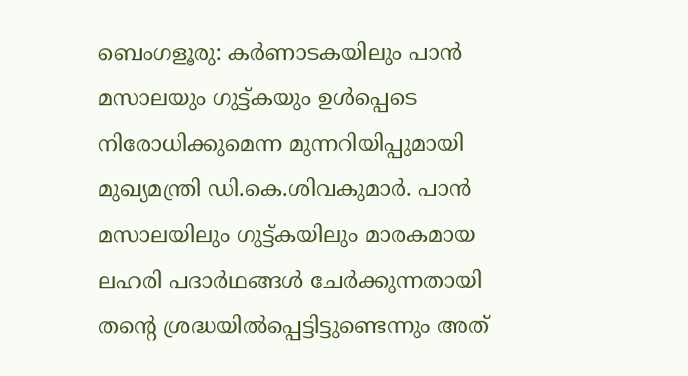ബെംഗളൂരു: കർണാടകയിലും പാൻ മസാലയും ഗുട്ട്കയും ഉൾപ്പെടെ നിരോധിക്കുമെന്ന മുന്നറിയിപ്പുമായി മുഖ്യമന്ത്രി ഡി.കെ.ശിവകുമാർ. പാൻ മസാലയിലും ഗുട്ട്കയിലും മാരകമായ ലഹരി പദാർഥങ്ങൾ ചേർക്കുന്നതായി തന്റെ ശ്രദ്ധയിൽപ്പെട്ടിട്ടുണ്ടെന്നും അത്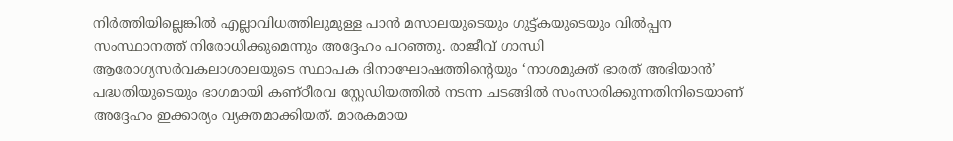നിർത്തിയില്ലെങ്കിൽ എല്ലാവിധത്തിലുമുള്ള പാൻ മസാലയുടെയും ഗുട്ട്കയുടെയും വിൽപ്പന സംസ്ഥാനത്ത് നിരോധിക്കുമെന്നും അദ്ദേഹം പറഞ്ഞു. രാജീവ് ഗാന്ധി ആരോഗ്യസർവകലാശാലയുടെ സ്ഥാപക ദിനാഘോഷത്തിന്റെയും ‘നാശമുക്ത് ഭാരത് അഭിയാൻ’ പദ്ധതിയുടെയും ഭാഗമായി കണ്ഠീരവ സ്റ്റേഡിയത്തിൽ നടന്ന ചടങ്ങിൽ സംസാരിക്കുന്നതിനിടെയാണ് അദ്ദേഹം ഇക്കാര്യം വ്യക്തമാക്കിയത്. മാരകമായ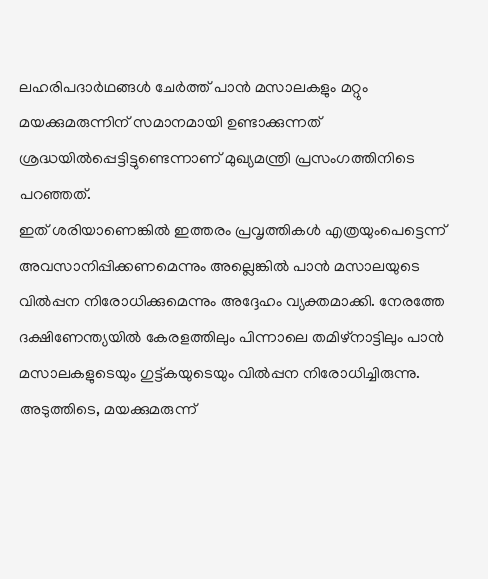ലഹരിപദാർഥങ്ങൾ ചേർത്ത് പാൻ മസാലകളും മറ്റും മയക്കുമരുന്നിന് സമാനമായി ഉണ്ടാക്കുന്നത് ശ്രദ്ധയിൽപ്പെട്ടിട്ടുണ്ടെന്നാണ് മുഖ്യമന്ത്രി പ്രസംഗത്തിനിടെ പറഞ്ഞത്.
ഇത് ശരിയാണെങ്കിൽ ഇത്തരം പ്രവൃത്തികൾ എത്രയുംപെട്ടെന്ന് അവസാനിപ്പിക്കണമെന്നും അല്ലെങ്കിൽ പാൻ മസാലയുടെ വിൽപ്പന നിരോധിക്കുമെന്നും അദ്ദേഹം വ്യക്തമാക്കി. നേരത്തേ ദക്ഷിണേന്ത്യയിൽ കേരളത്തിലും പിന്നാലെ തമിഴ്നാട്ടിലും പാൻ മസാലകളുടെയും ഗുട്ട്കയുടെയും വിൽപ്പന നിരോധിച്ചിരുന്നു. അടുത്തിടെ, മയക്കുമരുന്ന്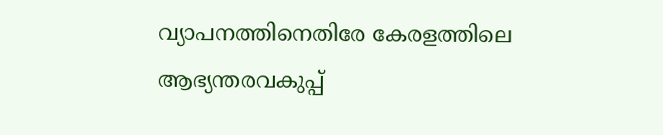വ്യാപനത്തിനെതിരേ കേരളത്തിലെ ആഭ്യന്തരവകുപ്പ്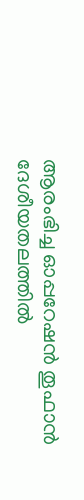ആരംഭിച്ച ഓപ്പറേഷൻ തൂഫാൻ ദേശീയതലത്തിൽ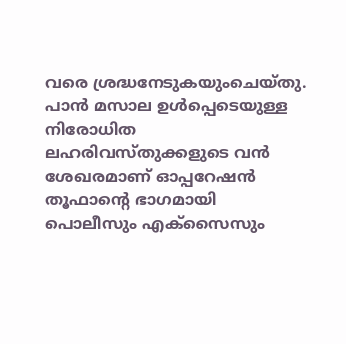വരെ ശ്രദ്ധനേടുകയുംചെയ്തു. പാൻ മസാല ഉൾപ്പെടെയുള്ള നിരോധിത ലഹരിവസ്തുക്കളുടെ വൻ ശേഖരമാണ് ഓപ്പറേഷൻ തൂഫാന്റെ ഭാഗമായി പൊലീസും എക്സൈസും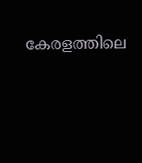കേരളത്തിലെ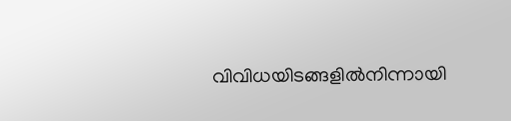വിവിധയിടങ്ങളിൽനിന്നായി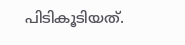പിടികൂടിയത്.